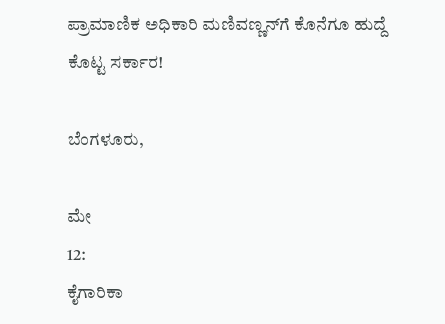ಪ್ರಾಮಾಣಿಕ ಅಧಿಕಾರಿ ಮಣಿವಣ್ಣನ್‌ಗೆ ಕೊನೆಗೂ ಹುದ್ದೆ ಕೊಟ್ಟ ಸರ್ಕಾರ!

ಬೆಂಗಳೂರು,

ಮೇ
12:
ಕೈಗಾರಿಕಾ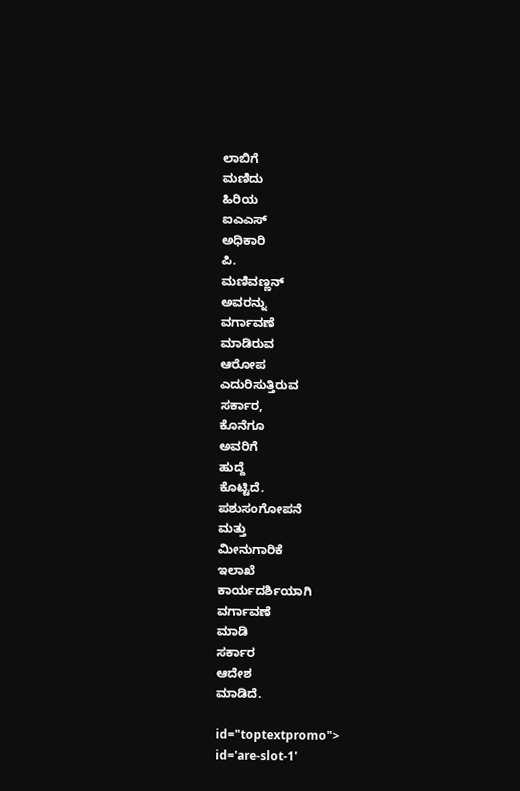ಲಾಬಿಗೆ
ಮಣಿದು
ಹಿರಿಯ
ಐಎಎಸ್
ಅಧಿಕಾರಿ
ಪಿ.
ಮಣಿವಣ್ಣನ್
ಅವರನ್ನು
ವರ್ಗಾವಣೆ
ಮಾಡಿರುವ
ಆರೋಪ
ಎದುರಿಸುತ್ತಿರುವ
ಸರ್ಕಾರ,
ಕೊನೆಗೂ
ಅವರಿಗೆ
ಹುದ್ದೆ
ಕೊಟ್ಟಿದೆ.
ಪಶುಸಂಗೋಪನೆ
ಮತ್ತು
ಮೀನುಗಾರಿಕೆ
ಇಲಾಖೆ
ಕಾರ್ಯದರ್ಶಿಯಾಗಿ
ವರ್ಗಾವಣೆ
ಮಾಡಿ
ಸರ್ಕಾರ
ಆದೇಶ
ಮಾಡಿದೆ.

id="toptextpromo">
id='are-slot-1'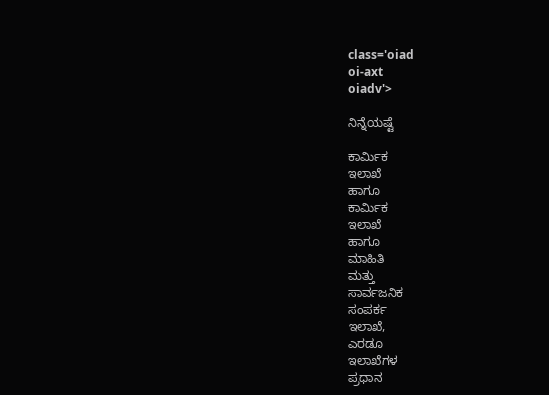class='oiad
oi-axt
oiadv'>

ನಿನ್ನೆಯಷ್ಟೆ

ಕಾರ್ಮಿಕ
ಇಲಾಖೆ
ಹಾಗೂ
ಕಾರ್ಮಿಕ
ಇಲಾಖೆ
ಹಾಗೂ
ಮಾಹಿತಿ
ಮತ್ತು
ಸಾರ್ವಜನಿಕ
ಸಂಪರ್ಕ
ಇಲಾಖೆ,
ಎರಡೂ
ಇಲಾಖೆಗಳ
ಪ್ರಧಾನ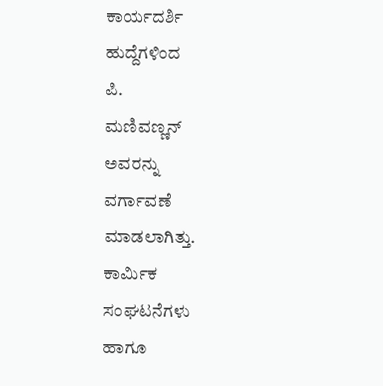ಕಾರ್ಯದರ್ಶಿ
ಹುದ್ದೆಗಳಿಂದ
ಪಿ.
ಮಣಿವಣ್ಣನ್
ಅವರನ್ನು
ವರ್ಗಾವಣೆ
ಮಾಡಲಾಗಿತ್ತು.
ಕಾರ್ಮಿಕ
ಸಂಘಟನೆಗಳು
ಹಾಗೂ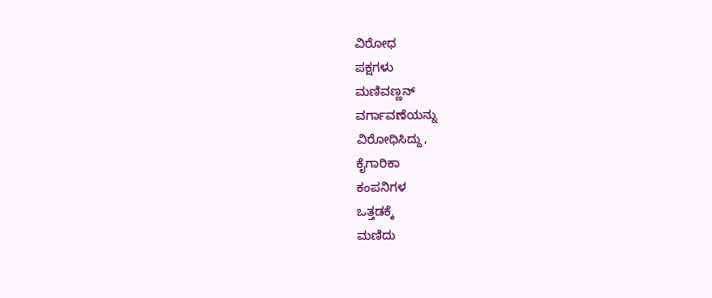ವಿರೋಧ
ಪಕ್ಷಗಳು
ಮಣಿವಣ್ಣನ್
ವರ್ಗಾವಣೆಯನ್ನು
ವಿರೋಧಿಸಿದ್ದು,
ಕೈಗಾರಿಕಾ
ಕಂಪನಿಗಳ
ಒತ್ತಡಕ್ಕೆ
ಮಣಿದು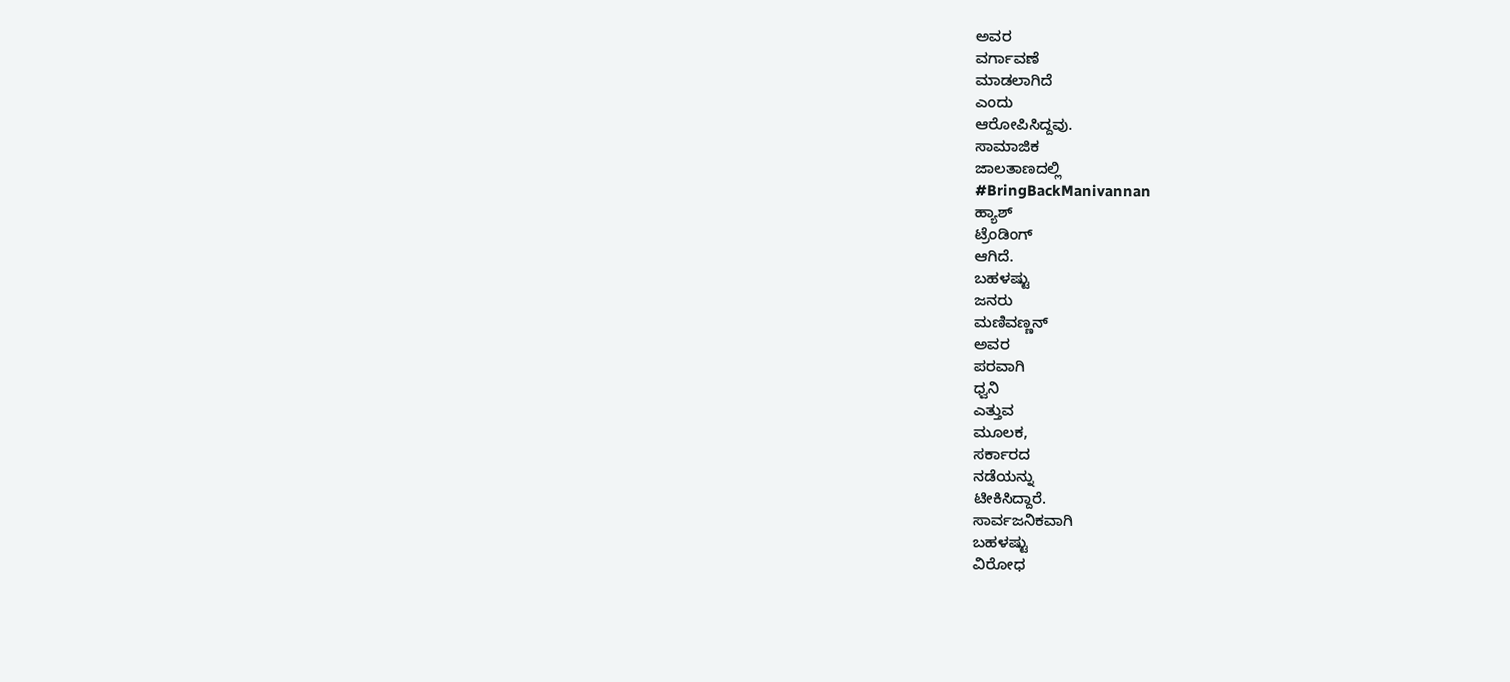ಅವರ
ವರ್ಗಾವಣೆ
ಮಾಡಲಾಗಿದೆ
ಎಂದು
ಆರೋಪಿಸಿದ್ದವು.
ಸಾಮಾಜಿಕ
ಜಾಲತಾಣದಲ್ಲಿ
#BringBackManivannan
ಹ್ಯಾಶ್
ಟ್ರೆಂಡಿಂಗ್‌
ಆಗಿದೆ.
ಬಹಳಷ್ಟು
ಜನರು
ಮಣಿವಣ್ಣನ್
ಅವರ
ಪರವಾಗಿ
ಧ್ವನಿ
ಎತ್ತುವ
ಮೂಲಕ,
ಸರ್ಕಾರದ
ನಡೆಯನ್ನು
ಟೀಕಿಸಿದ್ದಾರೆ.
ಸಾರ್ವಜನಿಕವಾಗಿ
ಬಹಳಷ್ಟು
ವಿರೋಧ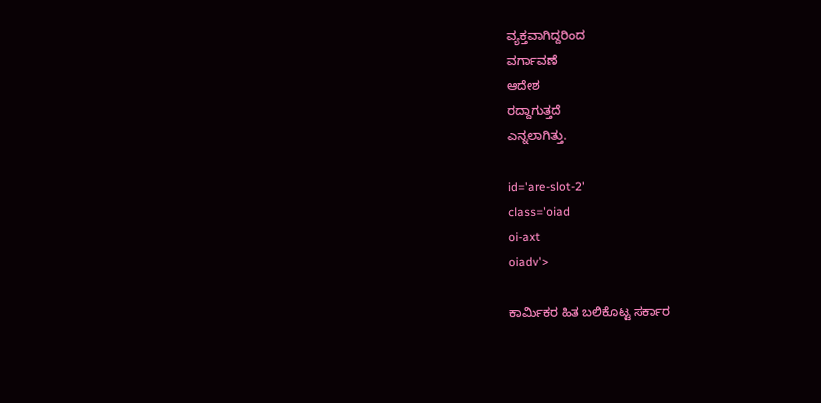ವ್ಯಕ್ತವಾಗಿದ್ದರಿಂದ
ವರ್ಗಾವಣೆ
ಆದೇಶ
ರದ್ದಾಗುತ್ತದೆ
ಎನ್ನಲಾಗಿತ್ತು.

id='are-slot-2'
class='oiad
oi-axt
oiadv'>

ಕಾರ್ಮಿಕರ ಹಿತ ಬಲಿಕೊಟ್ಟ ಸರ್ಕಾರ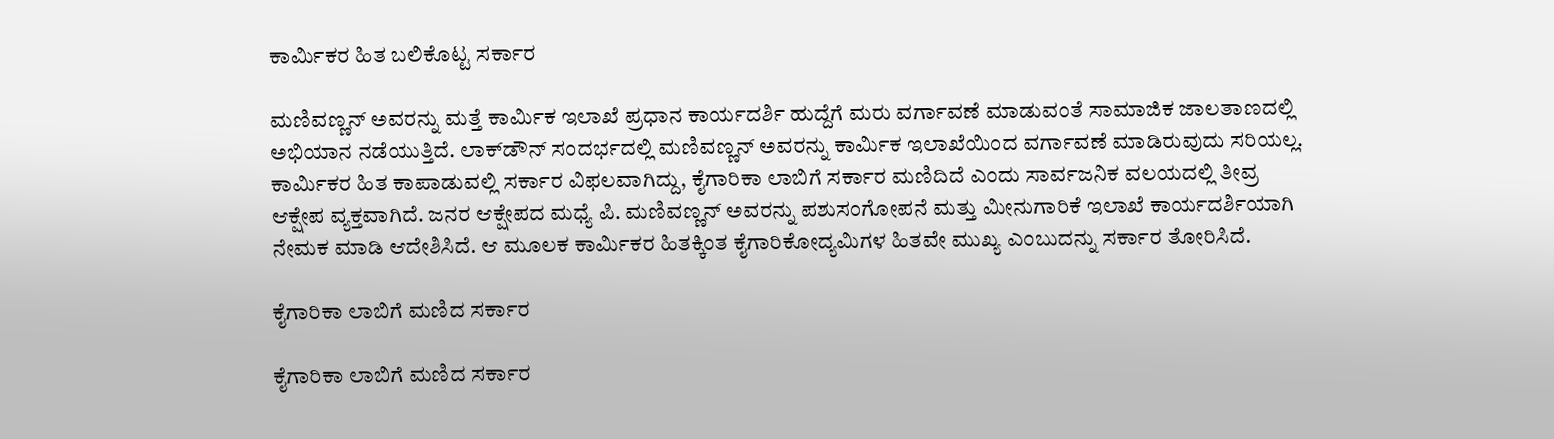ಕಾರ್ಮಿಕರ ಹಿತ ಬಲಿಕೊಟ್ಟ ಸರ್ಕಾರ

ಮಣಿವಣ್ಣನ್ ಅವರನ್ನು ಮತ್ತೆ ಕಾರ್ಮಿಕ ಇಲಾಖೆ ಪ್ರಧಾನ ಕಾರ್ಯದರ್ಶಿ ಹುದ್ದೆಗೆ ಮರು ವರ್ಗಾವಣೆ ಮಾಡುವಂತೆ ಸಾಮಾಜಿಕ ಜಾಲತಾಣದಲ್ಲಿ ಅಭಿಯಾನ ನಡೆಯುತ್ತಿದೆ. ಲಾಕ್‌ಡೌನ್‌ ಸಂದರ್ಭದಲ್ಲಿ ಮಣಿವಣ್ಣನ್ ಅವರನ್ನು ಕಾರ್ಮಿಕ ಇಲಾಖೆಯಿಂದ ವರ್ಗಾವಣೆ ಮಾಡಿರುವುದು ಸರಿಯಲ್ಲ. ಕಾರ್ಮಿಕರ ಹಿತ ಕಾಪಾಡುವಲ್ಲಿ ಸರ್ಕಾರ ವಿಫಲವಾಗಿದ್ದು, ಕೈಗಾರಿಕಾ ಲಾಬಿಗೆ ಸರ್ಕಾರ ಮಣಿದಿದೆ ಎಂದು ಸಾರ್ವಜನಿಕ ವಲಯದಲ್ಲಿ ತೀವ್ರ ಆಕ್ಷೇಪ ವ್ಯಕ್ತವಾಗಿದೆ. ಜನರ ಆಕ್ಷೇಪದ ಮಧ್ಯೆ ಪಿ. ಮಣಿವಣ್ಣನ್ ಅವರನ್ನು ಪಶುಸಂಗೋಪನೆ ಮತ್ತು ಮೀನುಗಾರಿಕೆ ಇಲಾಖೆ ಕಾರ್ಯದರ್ಶಿಯಾಗಿ ನೇಮಕ ಮಾಡಿ ಆದೇಶಿಸಿದೆ. ಆ ಮೂಲಕ ಕಾರ್ಮಿಕರ ಹಿತಕ್ಕಿಂತ ಕೈಗಾರಿಕೋದ್ಯಮಿಗಳ ಹಿತವೇ ಮುಖ್ಯ ಎಂಬುದನ್ನು ಸರ್ಕಾರ ತೋರಿಸಿದೆ.

ಕೈಗಾರಿಕಾ ಲಾಬಿಗೆ ಮಣಿದ ಸರ್ಕಾರ

ಕೈಗಾರಿಕಾ ಲಾಬಿಗೆ ಮಣಿದ ಸರ್ಕಾರ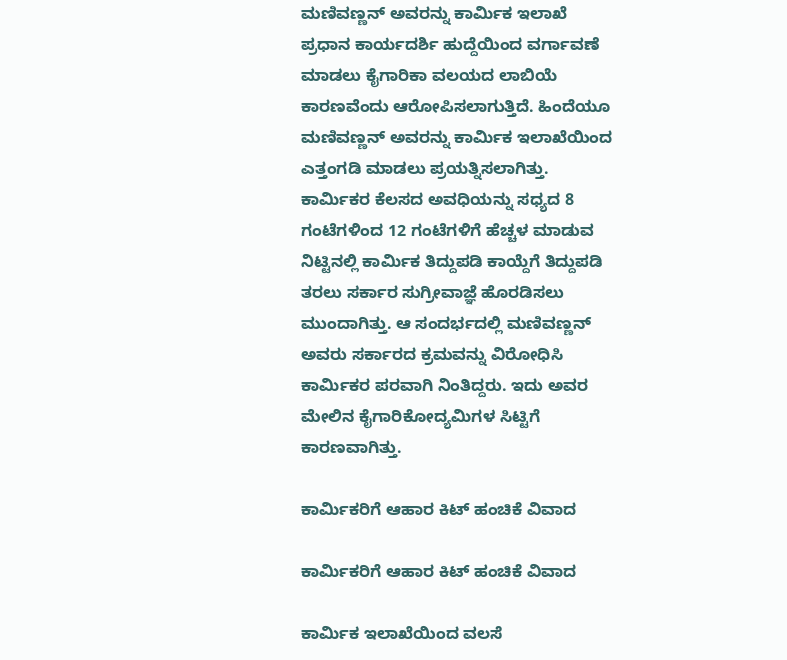ಮಣಿವಣ್ಣನ್ ಅವರನ್ನು ಕಾರ್ಮಿಕ ಇಲಾಖೆ ಪ್ರಧಾನ ಕಾರ್ಯದರ್ಶಿ ಹುದ್ದೆಯಿಂದ ವರ್ಗಾವಣೆ ಮಾಡಲು ಕೈಗಾರಿಕಾ ವಲಯದ ಲಾಬಿಯೆ ಕಾರಣವೆಂದು ಆರೋಪಿಸಲಾಗುತ್ತಿದೆ. ಹಿಂದೆಯೂ ಮಣಿವಣ್ಣನ್ ಅವರನ್ನು ಕಾರ್ಮಿಕ ಇಲಾಖೆಯಿಂದ ಎತ್ತಂಗಡಿ ಮಾಡಲು ಪ್ರಯತ್ನಿಸಲಾಗಿತ್ತು. ಕಾರ್ಮಿಕರ ಕೆಲಸದ ಅವಧಿಯನ್ನು ಸಧ್ಯದ 8 ಗಂಟೆಗಳಿಂದ 12 ಗಂಟೆಗಳಿಗೆ ಹೆಚ್ಚಳ ಮಾಡುವ ನಿಟ್ಟಿನಲ್ಲಿ ಕಾರ್ಮಿಕ ತಿದ್ದುಪಡಿ ಕಾಯ್ದೆಗೆ ತಿದ್ದುಪಡಿ ತರಲು ಸರ್ಕಾರ ಸುಗ್ರೀವಾಜ್ಞೆ ಹೊರಡಿಸಲು ಮುಂದಾಗಿತ್ತು. ಆ ಸಂದರ್ಭದಲ್ಲಿ ಮಣಿವಣ್ಣನ್ ಅವರು ಸರ್ಕಾರದ ಕ್ರಮವನ್ನು ವಿರೋಧಿಸಿ ಕಾರ್ಮಿಕರ ಪರವಾಗಿ ನಿಂತಿದ್ದರು. ಇದು ಅವರ ಮೇಲಿನ ಕೈಗಾರಿಕೋದ್ಯಮಿಗಳ ಸಿಟ್ಟಿಗೆ ಕಾರಣವಾಗಿತ್ತು.

ಕಾರ್ಮಿಕರಿಗೆ ಆಹಾರ ಕಿಟ್ ಹಂಚಿಕೆ ವಿವಾದ

ಕಾರ್ಮಿಕರಿಗೆ ಆಹಾರ ಕಿಟ್ ಹಂಚಿಕೆ ವಿವಾದ

ಕಾರ್ಮಿಕ ಇಲಾಖೆಯಿಂದ ವಲಸೆ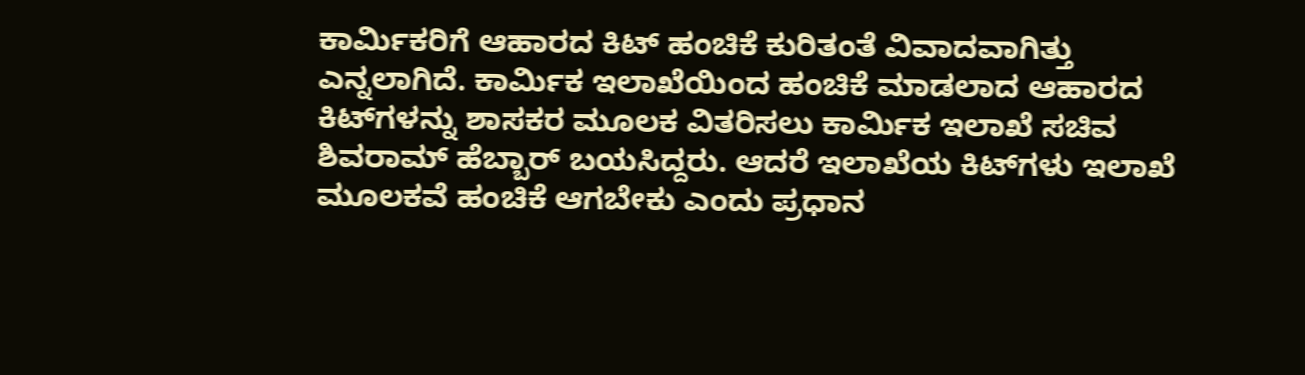ಕಾರ್ಮಿಕರಿಗೆ ಆಹಾರದ ಕಿಟ್ ಹಂಚಿಕೆ ಕುರಿತಂತೆ ವಿವಾದವಾಗಿತ್ತು ಎನ್ನಲಾಗಿದೆ. ಕಾರ್ಮಿಕ ಇಲಾಖೆಯಿಂದ ಹಂಚಿಕೆ ಮಾಡಲಾದ ಆಹಾರದ ಕಿಟ್‌ಗಳನ್ನು ಶಾಸಕರ ಮೂಲಕ ವಿತರಿಸಲು ಕಾರ್ಮಿಕ ಇಲಾಖೆ ಸಚಿವ ಶಿವರಾಮ್ ಹೆಬ್ಬಾರ್ ಬಯಸಿದ್ದರು. ಆದರೆ ಇಲಾಖೆಯ ಕಿಟ್‌ಗಳು ಇಲಾಖೆ ಮೂಲಕವೆ ಹಂಚಿಕೆ ಆಗಬೇಕು ಎಂದು ಪ್ರಧಾನ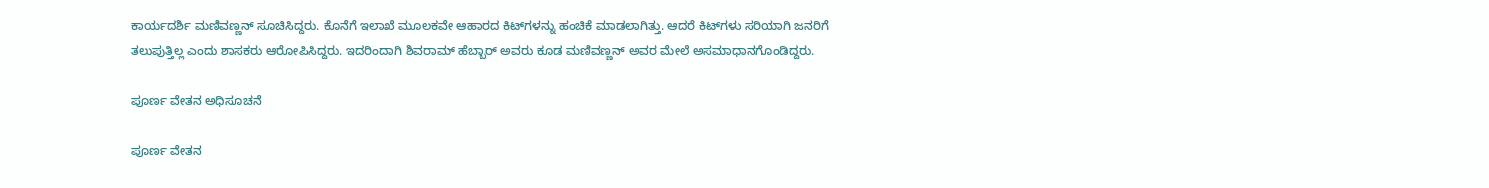ಕಾರ್ಯದರ್ಶಿ ಮಣಿವಣ್ಣನ್ ಸೂಚಿಸಿದ್ದರು. ಕೊನೆಗೆ ಇಲಾಖೆ ಮೂಲಕವೇ ಆಹಾರದ ಕಿಟ್‌ಗಳನ್ನು ಹಂಚಿಕೆ ಮಾಡಲಾಗಿತ್ತು. ಆದರೆ ಕಿಟ್‌ಗಳು ಸರಿಯಾಗಿ ಜನರಿಗೆ ತಲುಪುತ್ತಿಲ್ಲ ಎಂದು ಶಾಸಕರು ಆರೋಪಿಸಿದ್ದರು. ಇದರಿಂದಾಗಿ ಶಿವರಾಮ್ ಹೆಬ್ಬಾರ್ ಅವರು ಕೂಡ ಮಣಿವಣ್ಣನ್ ಅವರ ಮೇಲೆ ಅಸಮಾಧಾನಗೊಂಡಿದ್ದರು.

ಪೂರ್ಣ ವೇತನ ಅಧಿಸೂಚನೆ

ಪೂರ್ಣ ವೇತನ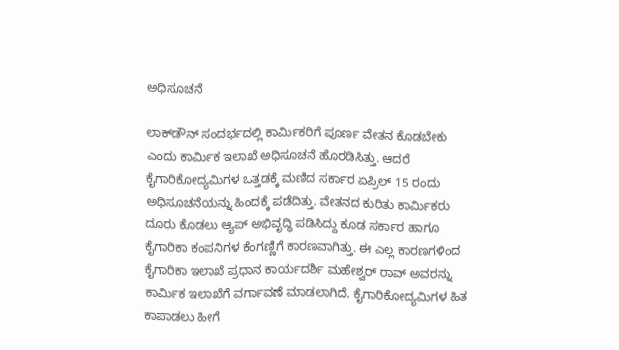ಅಧಿಸೂಚನೆ

ಲಾಕ್‌ಡೌನ್ ಸಂದರ್ಭದಲ್ಲಿ ಕಾರ್ಮಿಕರಿಗೆ ಪೂರ್ಣ ವೇತನ ಕೊಡಬೇಕು ಎಂದು ಕಾರ್ಮಿಕ ಇಲಾಖೆ ಅಧಿಸೂಚನೆ ಹೊರಡಿಸಿತ್ತು. ಆದರೆ ಕೈಗಾರಿಕೋದ್ಯಮಿಗಳ ಒತ್ತಡಕ್ಕೆ ಮಣಿದ ಸರ್ಕಾರ ಏಪ್ರಿಲ್ 15 ರಂದು ಅಧಿಸೂಚನೆಯನ್ನು ಹಿಂದಕ್ಕೆ ಪಡೆದಿತ್ತು. ವೇತನದ ಕುರಿತು ಕಾರ್ಮಿಕರು ದೂರು ಕೊಡಲು ಆ್ಯಪ್ ಅಭಿವೃದ್ಧಿ ಪಡಿಸಿದ್ದು ಕೂಡ ಸರ್ಕಾರ ಹಾಗೂ ಕೈಗಾರಿಕಾ ಕಂಪನಿಗಳ ಕೆಂಗಣ್ಣಿಗೆ ಕಾರಣವಾಗಿತ್ತು. ಈ ಎಲ್ಲ ಕಾರಣಗಳಿಂದ ಕೈಗಾರಿಕಾ ಇಲಾಖೆ ಪ್ರಧಾನ ಕಾರ್ಯದರ್ಶಿ ಮಹೇಶ್ವರ್ ರಾವ್ ಅವರನ್ನು ಕಾರ್ಮಿಕ ಇಲಾಖೆಗೆ ವರ್ಗಾವಣೆ ಮಾಡಲಾಗಿದೆ. ಕೈಗಾರಿಕೋದ್ಯಮಿಗಳ ಹಿತ ಕಾಪಾಡಲು ಹೀಗೆ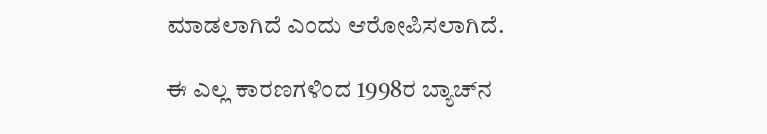ಮಾಡಲಾಗಿದೆ ಎಂದು ಆರೋಪಿಸಲಾಗಿದೆ.

ಈ ಎಲ್ಲ ಕಾರಣಗಳಿಂದ 1998ರ ಬ್ಯಾಚ್‌ನ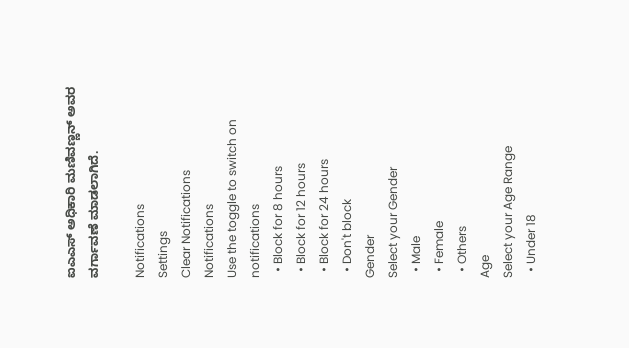ಐಎಎಸ್ ಅಧಿಕಾರಿ ಮಣಿವಣ್ಣನ್ ಅವರ ವರ್ಗಾವಣೆ ಮಾಡಲಾಗಿದೆ.

Notifications
Settings
Clear Notifications
Notifications
Use the toggle to switch on notifications
  • Block for 8 hours
  • Block for 12 hours
  • Block for 24 hours
  • Don't block
Gender
Select your Gender
  • Male
  • Female
  • Others
Age
Select your Age Range
  • Under 18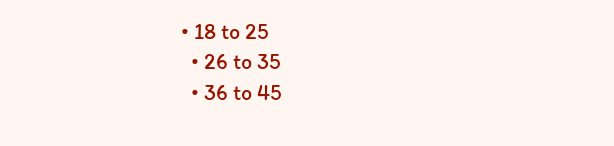• 18 to 25
  • 26 to 35
  • 36 to 45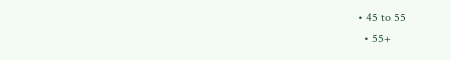• 45 to 55
  • 55+